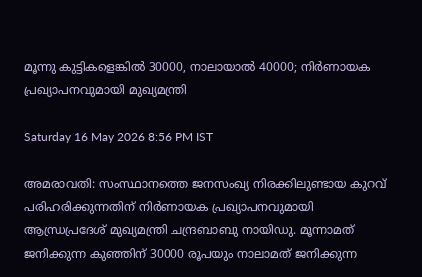മൂന്നു കുട്ടികളെങ്കിൽ 30000, നാലായാൽ 40000; നിർണായക പ്രഖ്യാപനവുമായി മുഖ്യമന്ത്രി

Saturday 16 May 2026 8:56 PM IST

അമരാവതി: സംസ്ഥാനത്തെ ജനസംഖ്യ നിരക്കിലുണ്ടായ കുറവ് പരിഹരിക്കുന്നതിന് നിർണായക പ്രഖ്യാപനവുമായി ആന്ധ്രപ്രദേശ് മുഖ്യമന്ത്രി ചന്ദ്രബാബു നായിഡു. മൂന്നാമത് ജനിക്കുന്ന കുഞ്ഞിന് 30000 രൂപയും നാലാമത് ജനിക്കുന്ന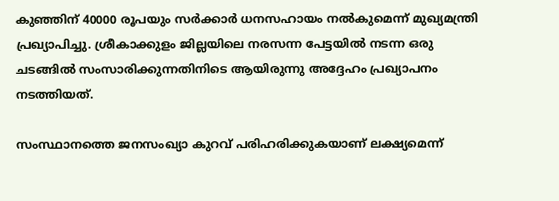കുഞ്ഞിന് 40000 രൂപയും സർക്കാർ ധനസഹായം നൽകുമെന്ന് മുഖ്യമന്ത്രി പ്രഖ്യാപിച്ചു. ശ്രീകാക്കുളം ജില്ലയിലെ നരസന്ന പേട്ടയിൽ നടന്ന ഒരു ചടങ്ങിൽ സംസാരിക്കുന്നതിനിടെ ആയിരുന്നു അദ്ദേഹം പ്രഖ്യാപനം നടത്തിയത്.

സംസ്ഥാനത്തെ ജനസംഖ്യാ കുറവ് പരിഹരിക്കുകയാണ് ലക്ഷ്യമെന്ന്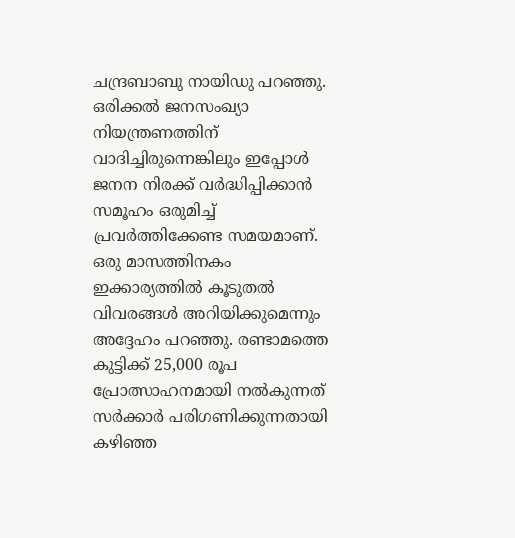ചന്ദ്രബാബു നായിഡു പറഞ്ഞു. ഒരിക്കൽ ജനസംഖ്യാ നിയന്ത്രണത്തിന് വാദിച്ചിരുന്നെങ്കിലും ഇപ്പോൾ ജനന നിരക്ക് വർദ്ധിപ്പിക്കാൻ സമൂഹം ഒരുമിച്ച് പ്രവർത്തിക്കേണ്ട സമയമാണ്. ഒരു മാസത്തിനകം ഇക്കാര്യത്തിൽ കൂടുതൽ വിവരങ്ങൾ അറിയിക്കുമെന്നും   അദ്ദേഹം പറഞ്ഞു. രണ്ടാമത്തെ കുട്ടിക്ക് 25,000 രൂപ പ്രോത്സാഹനമായി നൽകുന്നത് സർക്കാർ പരിഗണിക്കുന്നതായി കഴിഞ്ഞ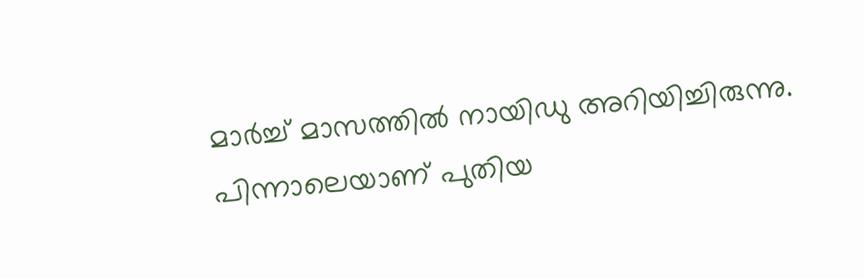മാർച്ച് മാസത്തിൽ നായിഡു അറിയിച്ചിരുന്നു. പിന്നാലെയാണ് പുതിയ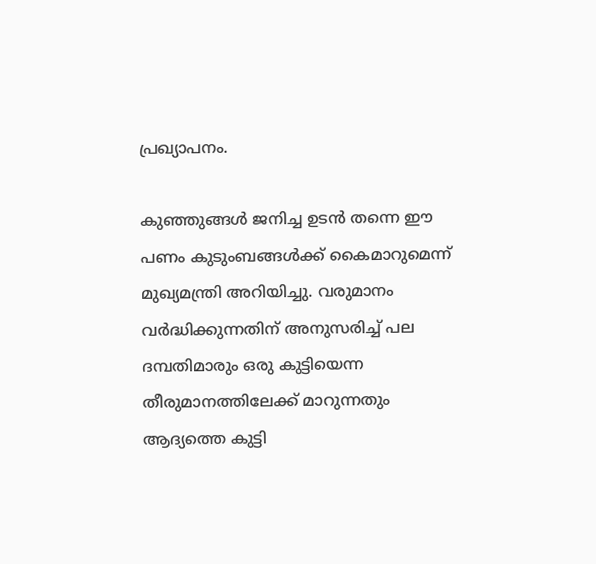പ്രഖ്യാപനം.

കുഞ്ഞുങ്ങൾ ജനിച്ച ഉടൻ തന്നെ ഈ പണം കുടുംബങ്ങൾക്ക് കൈമാറുമെന്ന് മുഖ്യമന്ത്രി അറിയിച്ചു. വരുമാനം വർദ്ധിക്കുന്നതിന് അനുസരിച്ച് പല ദമ്പതിമാരും ഒരു കുട്ടിയെന്ന തീരുമാനത്തിലേക്ക് മാറുന്നതും ആദ്യത്തെ കുട്ടി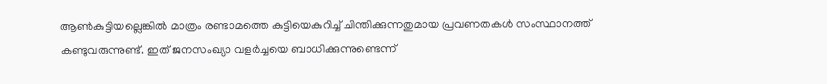ആൺകുട്ടിയല്ലെങ്കിൽ മാത്രം രണ്ടാമത്തെ കുട്ടിയെകുറിച്ച് ചിന്തിക്കുന്നതുമായ പ്രവണതകൾ സംസ്ഥാനത്ത് കണ്ടുവരുന്നുണ്ട്. ഇത് ജനസംഖ്യാ വളർച്ചയെ ബാധിക്കുന്നുണ്ടെന്ന്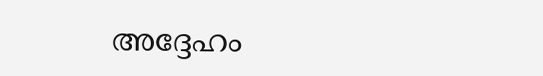അദ്ദേഹം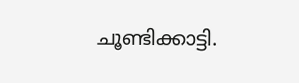ചൂണ്ടിക്കാട്ടി.